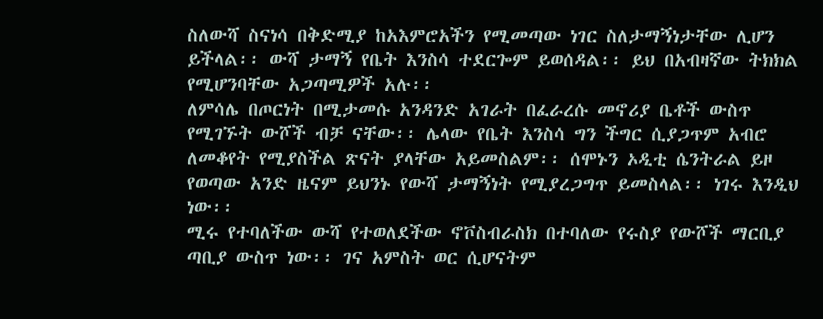ስለውሻ ስናነሳ በቅድሚያ ከአእምሮአችን የሚመጣው ነገር ስለታማኝነታቸው ሊሆን ይችላል፡፡ ውሻ ታማኝ የቤት እንስሳ ተደርጐም ይወሰዳል፡፡ ይህ በአብዛኛው ትክክል የሚሆንባቸው አጋጣሚዎች አሉ፡፡
ለምሳሌ በጦርነት በሚታመሱ አንዳንድ አገራት በፈራረሱ መኖሪያ ቤቶች ውስጥ የሚገኙት ውሾች ብቻ ናቸው፡፡ ሌላው የቤት እንስሳ ግን ችግር ሲያጋጥም አብሮ ለመቆየት የሚያስችል ጽናት ያላቸው አይመስልም፡፡ ሰሞኑን ኦዲቲ ሴንትራል ይዞ የወጣው አንድ ዜናም ይህንኑ የውሻ ታማኝነት የሚያረጋግጥ ይመስላል፡፡ ነገሩ እንዲህ ነው፡፡
ሚሩ የተባለችው ውሻ የተወለደችው ኖቮስብራስክ በተባለው የሩስያ የውሾች ማርቢያ ጣቢያ ውስጥ ነው፡፡ ገና አምስት ወር ሲሆናትም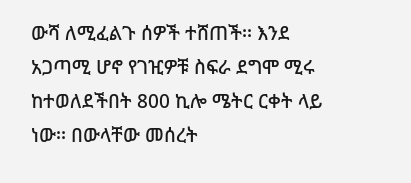ውሻ ለሚፈልጉ ሰዎች ተሸጠች፡፡ እንደ አጋጣሚ ሆኖ የገዢዎቹ ስፍራ ደግሞ ሚሩ ከተወለደችበት 800 ኪሎ ሜትር ርቀት ላይ ነው፡፡ በውላቸው መሰረት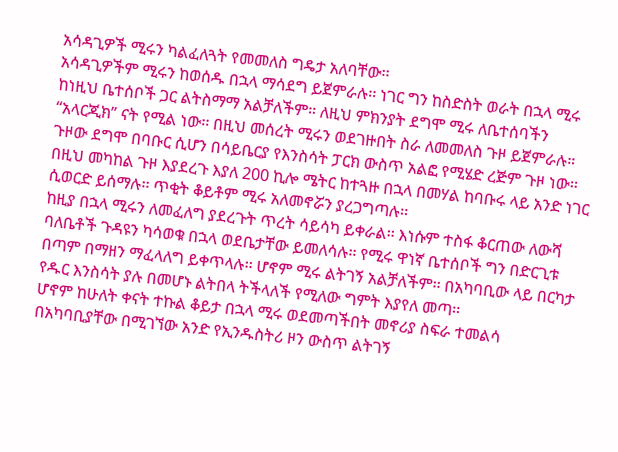አሳዳጊዎች ሚሩን ካልፈለጓት የመመለስ ግዴታ አለባቸው፡፡
አሳዳጊዎችም ሚሩን ከወሰዱ በኋላ ማሳደግ ይጀምራሉ፡፡ ነገር ግን ከስድስት ወራት በኋላ ሚሩ ከነዚህ ቤተሰቦች ጋር ልትስማማ አልቻለችም። ለዚህ ምክንያት ደግሞ ሚሩ ለቤተሰባችን “አላርጂክ” ናት የሚል ነው፡፡ በዚህ መሰረት ሚሩን ወደገዙበት ስራ ለመመለስ ጉዞ ይጀምራሉ። ጉዞው ደግሞ በባቡር ሲሆን በሳይቤርያ የእንስሳት ፓርክ ውስጥ አልፎ የሚሄድ ረጅም ጉዞ ነው፡፡
በዚህ መካከል ጉዞ እያደረጉ እያለ 200 ኪሎ ሜትር ከተጓዙ በኋላ በመሃል ከባቡሩ ላይ አንድ ነገር ሲወርድ ይሰማሉ፡፡ ጥቂት ቆይቶም ሚሩ አለመኖሯን ያረጋግጣሉ፡፡
ከዚያ በኋላ ሚሩን ለመፈለግ ያደረጉት ጥረት ሳይሳካ ይቀራል፡፡ እነሱም ተስፋ ቆርጠው ለውሻ ባለቤቶች ጉዳዩን ካሳወቁ በኋላ ወደቤታቸው ይመለሳሉ፡፡ የሚሩ ዋነኛ ቤተሰቦች ግን በድርጊቱ በጣም በማዘን ማፈላለግ ይቀጥላሉ፡፡ ሆኖም ሚሩ ልትገኝ አልቻለችም፡፡ በአካባቢው ላይ በርካታ የዱር እንስሳት ያሉ በመሆኑ ልትበላ ትችላለች የሚለው ግምት እያየለ መጣ፡፡
ሆኖም ከሁለት ቀናት ተኩል ቆይታ በኋላ ሚሩ ወደመጣችበት መኖሪያ ስፍራ ተመልሳ በአካባቢያቸው በሚገኘው አንድ የኢንዱስትሪ ዞን ውስጥ ልትገኝ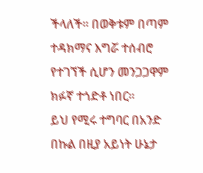ችላለች፡፡ በወቅቱም በጣም ተዳክማና እግሯ ተሰብሮ የተገኘች ሲሆን መንጋጋዋም ክፉኛ ተጎድቶ ነበር፡፡
ይህ የሚሩ ተግባር በአንድ በኩል በዚያ አይነት ሁኔታ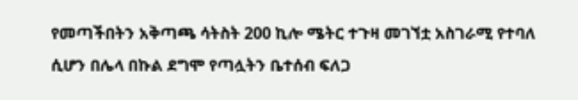የመጣችበትን አቅጣጫ ሳትስት 200 ኪሎ ሜትር ተጉዛ መገኘቷ አስገራሚ የተባለ ሲሆን በሌላ በኩል ደግሞ የጣሏትን ቤተሰብ ፍለጋ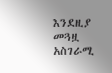እንደዚያ መጓዟ አስገራሚ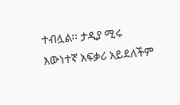ተብሏል፡፡ ታዲያ ሚሩ እውነተኛ አፍቃሪ አይደለችም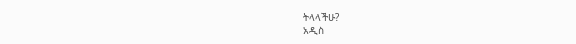ትላላችሁ?
አዲስ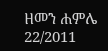ዘመን ሐምሌ 22/2011